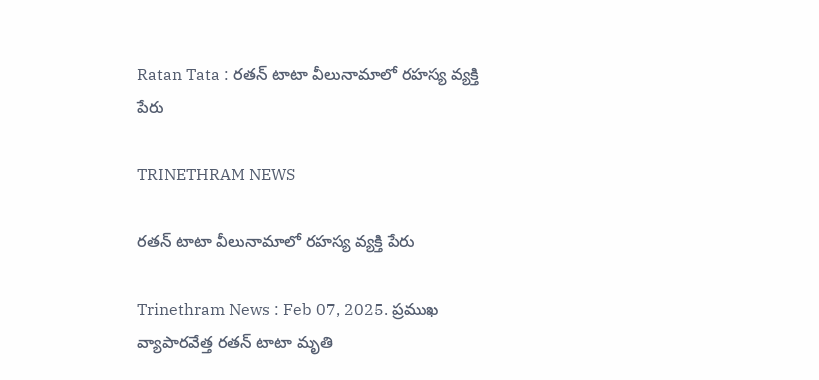Ratan Tata : రతన్ టాటా వీలునామాలో రహస్య వ్యక్తి పేరు

TRINETHRAM NEWS

రతన్ టాటా వీలునామాలో రహస్య వ్యక్తి పేరు

Trinethram News : Feb 07, 2025. ప్రముఖ వ్యాపారవేత్త రతన్ టాటా మృతి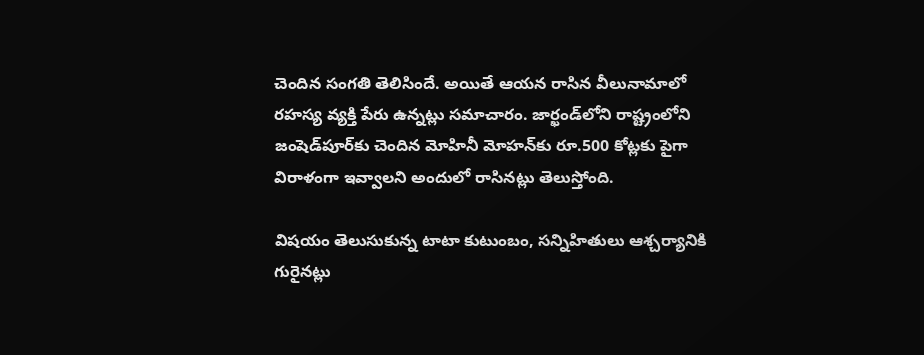చెందిన సంగతి తెలిసిందే. అయితే ఆయన రాసిన వీలునామాలో రహస్య వ్యక్తి పేరు ఉన్నట్లు సమాచారం. జార్ఖండ్‌లోని రాష్ట్రంలోని జంషెడ్‌పూర్‌కు చెందిన మోహినీ మోహన్‌కు రూ.500 కోట్లకు పైగా విరాళంగా ఇవ్వాలని అందులో రాసినట్లు తెలుస్తోంది.

విషయం తెలుసుకున్న టాటా కుటుంబం, సన్నిహితులు ఆశ్చర్యానికి గురైనట్లు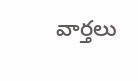వార్తలు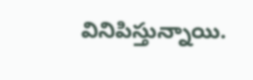వినిపిస్తున్నాయి.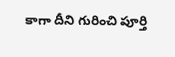కాగా దీని గురించి పూర్తి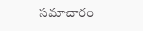సమాచారం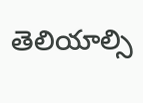తెలియాల్సి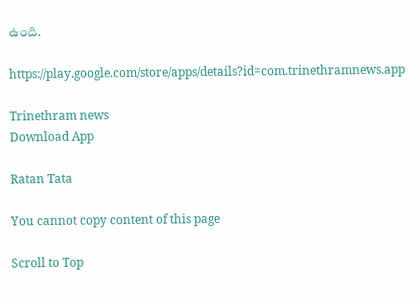ఉంది.

https://play.google.com/store/apps/details?id=com.trinethramnews.app

Trinethram news
Download App

Ratan Tata

You cannot copy content of this page

Scroll to Top